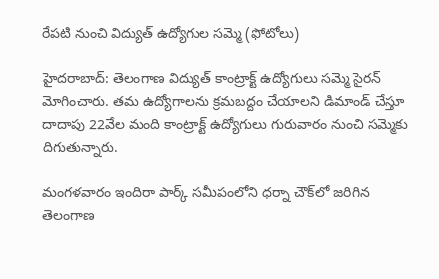రేపటి నుంచి విద్యుత్ ఉద్యోగుల సమ్మె (ఫోటోలు)

హైదరాబాద్: తెలంగాణ విద్యుత్ కాంట్రాక్ట్ ఉద్యోగులు సమ్మె సైరన్ మోగించారు. తమ ఉద్యోగాలను క్రమబద్దం చేయాలని డిమాండ్ చేస్తూ దాదాపు 22వేల మంది కాంట్రాక్ట్ ఉద్యోగులు గురువారం నుంచి సమ్మెకు దిగుతున్నారు.

మంగళవారం ఇందిరా పార్క్ సమీపంలోని ధర్నా చౌక్‌లో జరిగిన తెలంగాణ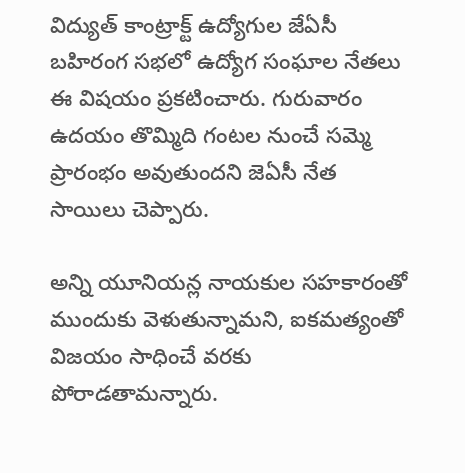విద్యుత్ కాంట్రాక్ట్ ఉద్యోగుల జేఏసీ బహిరంగ సభలో ఉద్యోగ సంఘాల నేతలు ఈ విషయం ప్రకటించారు. గురువారం ఉదయం తొమ్మిది గంటల నుంచే సమ్మె ప్రారంభం అవుతుందని జెఏసీ నేత సాయిలు చెప్పారు.

అన్ని యూనియన్ల నాయకుల సహకారంతో ముందుకు వెళుతున్నామని, ఐకమత్యంతో విజయం సాధించే వరకు పోరాడతామన్నారు.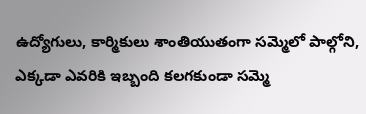ఉద్యోగులు, కార్మికులు శాంతియుతంగా సమ్మెలో పాల్గోని, ఎక్కడా ఎవరికి ఇబ్బంది కలగకుండా సమ్మె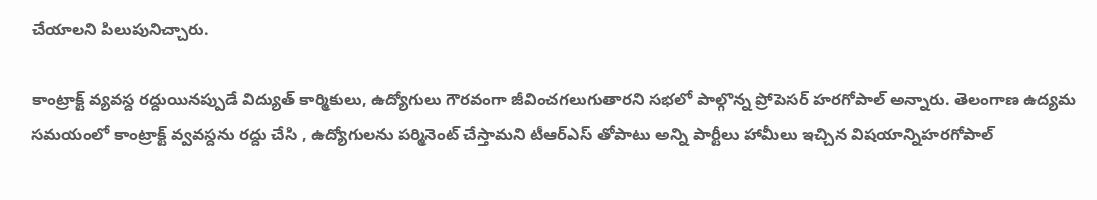చేయాలని పిలుపునిచ్చారు.

కాంట్రాక్ట్ వ్యవస్ద రద్దుయినప్పుడే విద్యుత్ కార్మికులు, ఉద్యోగులు గౌరవంగా జీవించగలుగుతారని సభలో పాల్గొన్న ప్రోపెసర్ హరగోపాల్ అన్నారు. తెలంగాణ ఉద్యమ సమయంలో కాంట్రాక్ట్ వ్వవస్దను రద్దు చేసి , ఉద్యోగులను పర్మినెంట్ చేస్తామని టీఆర్ఎస్ తోపాటు అన్ని పార్టీలు హామీలు ఇచ్చిన విషయాన్నిహరగోపాల్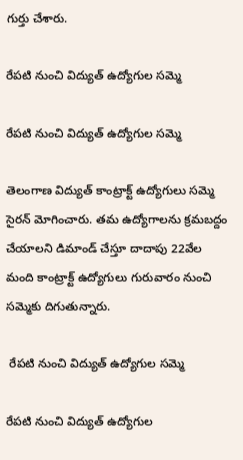గుర్తు చేశారు.

రేపటి నుంచి విద్యుత్ ఉద్యోగుల సమ్మె

రేపటి నుంచి విద్యుత్ ఉద్యోగుల సమ్మె

తెలంగాణ విద్యుత్ కాంట్రాక్ట్ ఉద్యోగులు సమ్మె సైరన్ మోగించారు. తమ ఉద్యోగాలను క్రమబద్దం చేయాలని డిమాండ్ చేస్తూ దాదాపు 22వేల మంది కాంట్రాక్ట్ ఉద్యోగులు గురువారం నుంచి సమ్మెకు దిగుతున్నారు.

 రేపటి నుంచి విద్యుత్ ఉద్యోగుల సమ్మె

రేపటి నుంచి విద్యుత్ ఉద్యోగుల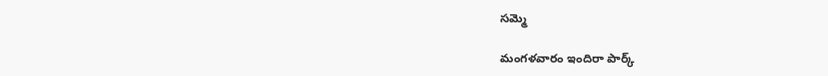సమ్మె

మంగళవారం ఇందిరా పార్క్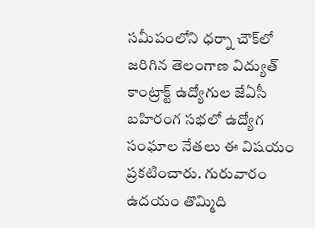సమీపంలోని ధర్నా చౌక్‌లో జరిగిన తెలంగాణ విద్యుత్ కాంట్రాక్ట్ ఉద్యోగుల జేఏసీ బహిరంగ సభలో ఉద్యోగ సంఘాల నేతలు ఈ విషయం ప్రకటించారు. గురువారం ఉదయం తొమ్మిది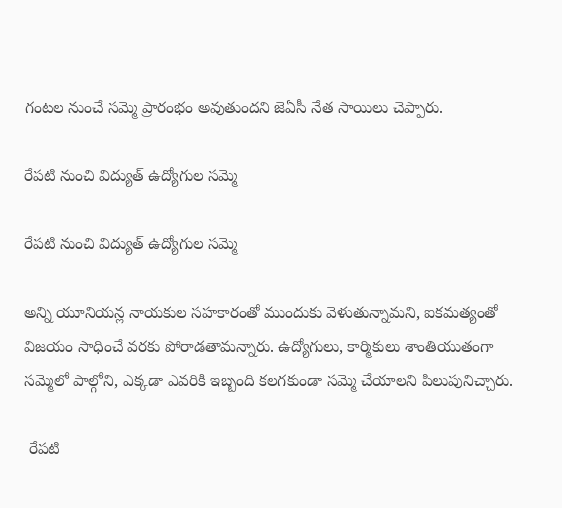గంటల నుంచే సమ్మె ప్రారంభం అవుతుందని జెఏసీ నేత సాయిలు చెప్పారు.

రేపటి నుంచి విద్యుత్ ఉద్యోగుల సమ్మె

రేపటి నుంచి విద్యుత్ ఉద్యోగుల సమ్మె

అన్ని యూనియన్ల నాయకుల సహకారంతో ముందుకు వెళుతున్నామని, ఐకమత్యంతో విజయం సాధించే వరకు పోరాడతామన్నారు. ఉద్యోగులు, కార్మికులు శాంతియుతంగా సమ్మెలో పాల్గోని, ఎక్కడా ఎవరికి ఇబ్బంది కలగకుండా సమ్మె చేయాలని పిలుపునిచ్చారు.

 రేపటి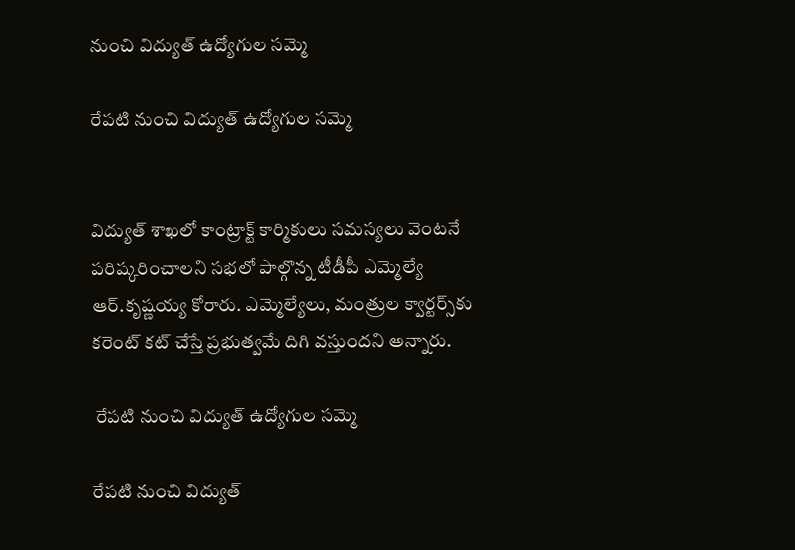నుంచి విద్యుత్ ఉద్యోగుల సమ్మె

రేపటి నుంచి విద్యుత్ ఉద్యోగుల సమ్మె


విద్యుత్ శాఖలో కాంట్రాక్ట్ కార్మికులు సమస్యలు వెంటనే పరిష్కరించాలని సభలో పాల్గొన్న టీడీపీ ఎమ్మెల్యే ఆర్.కృష్ణయ్య కోరారు. ఎమ్మెల్యేలు, మంత్రుల క్వార్టర్స్‌కు కరెంట్ కట్ చేస్తే ప్రభుత్వమే దిగి వస్తుందని అన్నారు.

 రేపటి నుంచి విద్యుత్ ఉద్యోగుల సమ్మె

రేపటి నుంచి విద్యుత్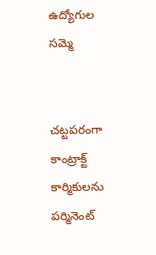ఉద్యోగుల సమ్మె


చట్టపరంగా కాంట్రాక్ట్ కార్మికులను పర్మినెంట్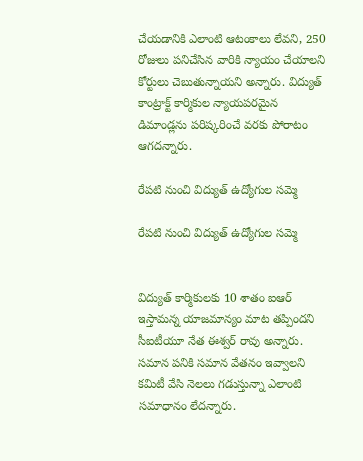చేయడానికి ఎలాంటి ఆటంకాలు లేవని, 250 రోజులు పనిచేసిన వారికి న్యాయం చేయాలని కోర్టులు చెబుతున్నాయని అన్నారు. విద్యుత్ కాంట్రాక్ట్ కార్మికుల న్యాయపరమైన డిమాండ్లను పరిష్కరించే వరకు పోరాటం ఆగదన్నారు.

రేపటి నుంచి విద్యుత్ ఉద్యోగుల సమ్మె

రేపటి నుంచి విద్యుత్ ఉద్యోగుల సమ్మె


విద్యుత్ కార్మికులకు 10 శాతం ఐఆర్ ఇస్తామన్న యాజమాన్యం మాట తప్పిందని సీఐటీయూ నేత ఈశ్వర్ రావు అన్నారు. సమాన పనికి సమాన వేతనం ఇవ్వాలని కమిటీ వేసి నెలలు గడుస్తున్నా ఎలాంటి సమాధానం లేదన్నారు.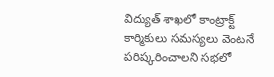విద్యుత్ శాఖలో కాంట్రాక్ట్ కార్మికులు సమస్యలు వెంటనే పరిష్కరించాలని సభలో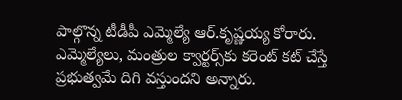పాల్గొన్న టీడీపీ ఎమ్మెల్యే ఆర్.కృష్ణయ్య కోరారు. ఎమ్మెల్యేలు, మంత్రుల క్వార్టర్స్‌కు కరెంట్ కట్ చేస్తే ప్రభుత్వమే దిగి వస్తుందని అన్నారు.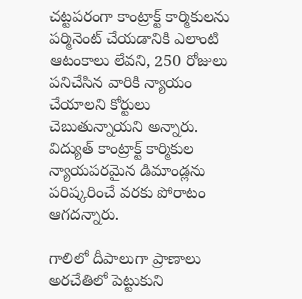చట్టపరంగా కాంట్రాక్ట్ కార్మికులను పర్మినెంట్ చేయడానికి ఎలాంటి ఆటంకాలు లేవని, 250 రోజులు పనిచేసిన వారికి న్యాయం చేయాలని కోర్టులు చెబుతున్నాయని అన్నారు. విద్యుత్ కాంట్రాక్ట్ కార్మికుల న్యాయపరమైన డిమాండ్లను పరిష్కరించే వరకు పోరాటం ఆగదన్నారు.

గాలిలో దీపాలుగా ప్రాణాలు అరచేతిలో పెట్టుకుని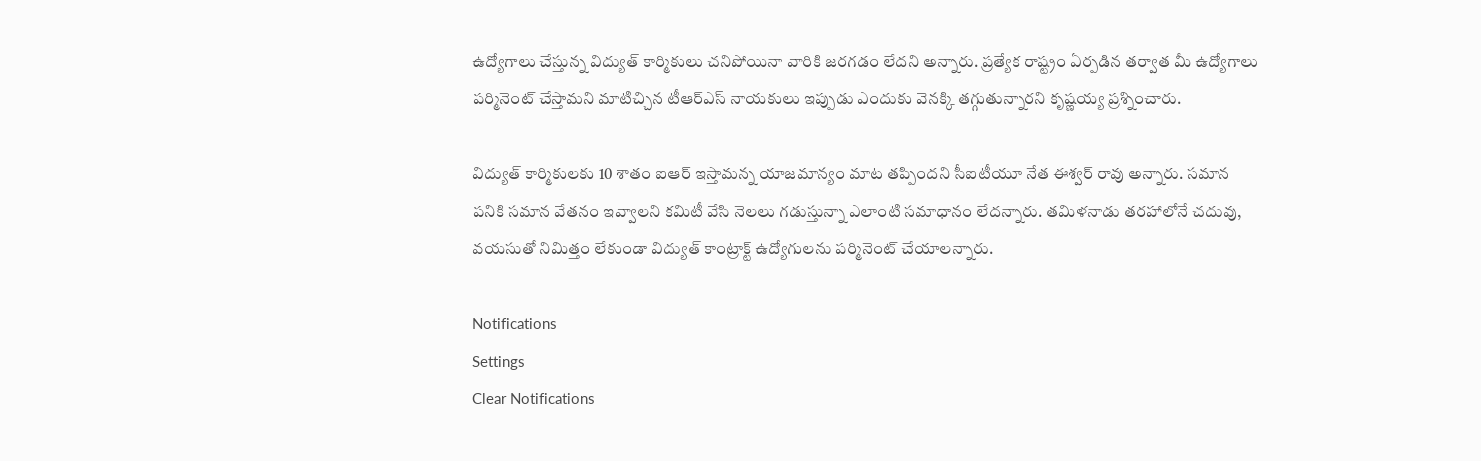ఉద్యోగాలు చేస్తున్న విద్యుత్ కార్మికులు చనిపోయినా వారికి జరగడం లేదని అన్నారు. ప్రత్యేక రాష్ట్రం ఏర్పడిన తర్వాత మీ ఉద్యోగాలు పర్మినెంట్ చేస్తామని మాటిచ్చిన టీఆర్ఎస్ నాయకులు ఇప్పుడు ఎందుకు వెనక్కి తగ్గుతున్నారని కృష్ణయ్య ప్రశ్నించారు.

విద్యుత్ కార్మికులకు 10 శాతం ఐఆర్ ఇస్తామన్న యాజమాన్యం మాట తప్పిందని సీఐటీయూ నేత ఈశ్వర్ రావు అన్నారు. సమాన పనికి సమాన వేతనం ఇవ్వాలని కమిటీ వేసి నెలలు గడుస్తున్నా ఎలాంటి సమాధానం లేదన్నారు. తమిళనాడు తరహాలోనే చదువు, వయసుతో నిమిత్తం లేకుండా విద్యుత్ కాంట్రాక్ట్ ఉద్యోగులను పర్మినెంట్ చేయాలన్నారు.

Notifications
Settings
Clear Notifications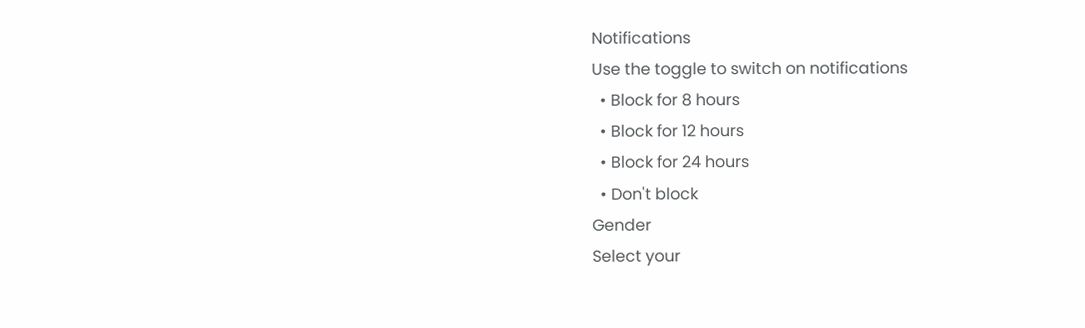Notifications
Use the toggle to switch on notifications
  • Block for 8 hours
  • Block for 12 hours
  • Block for 24 hours
  • Don't block
Gender
Select your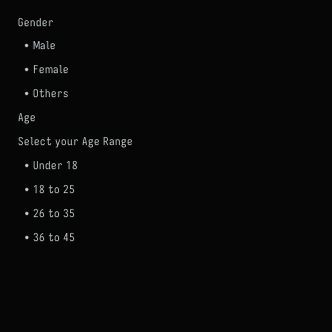Gender
  • Male
  • Female
  • Others
Age
Select your Age Range
  • Under 18
  • 18 to 25
  • 26 to 35
  • 36 to 45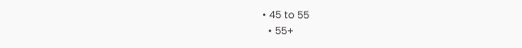• 45 to 55
  • 55+